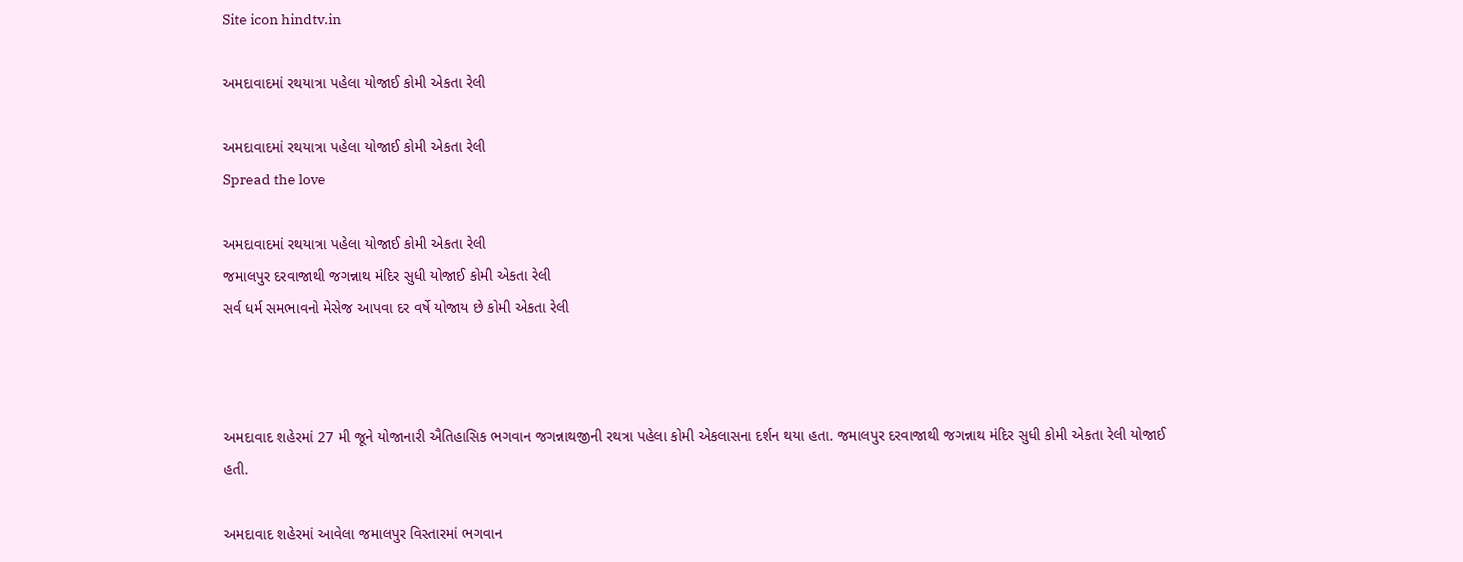Site icon hindtv.in

અમદાવાદમાં રથયાત્રા પહેલા યોજાઈ કોમી એકતા રેલી

અમદાવાદમાં રથયાત્રા પહેલા યોજાઈ કોમી એકતા રેલી
Spread the love

અમદાવાદમાં રથયાત્રા પહેલા યોજાઈ કોમી એકતા રેલી
જમાલપુર દરવાજાથી જગન્નાથ મંદિર સુધી યોજાઈ કોમી એકતા રેલી
સર્વ ધર્મ સમભાવનો મેસેજ આપવા દર વર્ષે યોજાય છે કોમી એકતા રેલી



અમદાવાદ શહેરમાં 27 મી જૂને યોજાનારી ઐતિહાસિક ભગવાન જગન્નાથજીની રથત્રા પહેલા કોમી એકલાસના દર્શન થયા હતા. જમાલપુર દરવાજાથી જગન્નાથ મંદિર સુધી કોમી એકતા રેલી યોજાઈ હતી.

અમદાવાદ શહેરમાં આવેલા જમાલપુર વિસ્તારમાં ભગવાન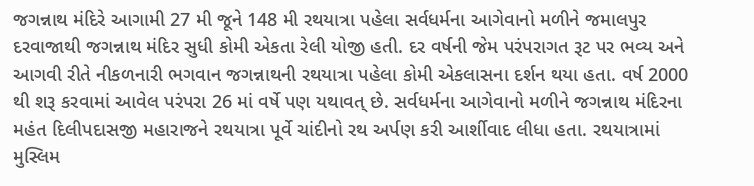જગન્નાથ મંદિરે આગામી 27 મી જૂને 148 મી રથયાત્રા પહેલા સર્વધર્મના આગેવાનો મળીને જમાલપુર દરવાજાથી જગન્નાથ મંદિર સુધી કોમી એકતા રેલી યોજી હતી. દર વર્ષની જેમ પરંપરાગત રૂટ પર ભવ્ય અને આગવી રીતે નીકળનારી ભગવાન જગન્નાથની રથયાત્રા પહેલા કોમી એકલાસના દર્શન થયા હતા. વર્ષ 2000 થી શરૂ કરવામાં આવેલ પરંપરા 26 માં વર્ષે પણ યથાવત્ છે. સર્વધર્મના આગેવાનો મળીને જગન્નાથ મંદિરના મહંત દિલીપદાસજી મહારાજને રથયાત્રા પૂર્વે ચાંદીનો રથ અર્પણ કરી આર્શીવાદ લીધા હતા. રથયાત્રામાં મુસ્લિમ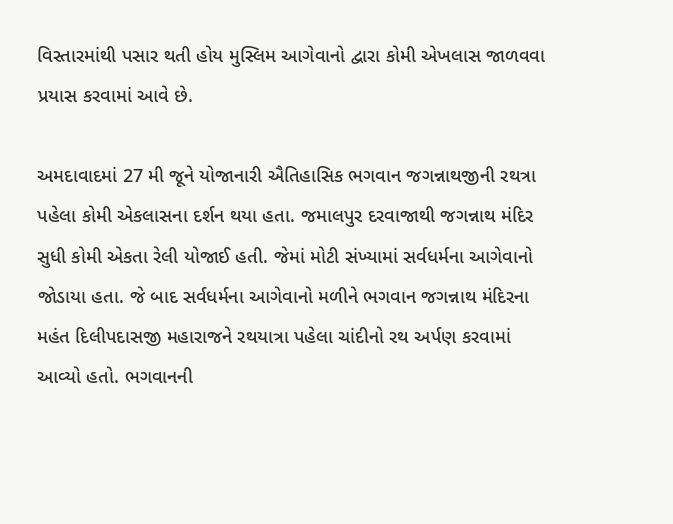વિસ્તારમાંથી પસાર થતી હોય મુસ્લિમ આગેવાનો દ્વારા કોમી એખલાસ જાળવવા પ્રયાસ કરવામાં આવે છે.

અમદાવાદમાં 27 મી જૂને યોજાનારી ઐતિહાસિક ભગવાન જગન્નાથજીની રથત્રા પહેલા કોમી એકલાસના દર્શન થયા હતા. જમાલપુર દરવાજાથી જગન્નાથ મંદિર સુધી કોમી એકતા રેલી યોજાઈ હતી. જેમાં મોટી સંખ્યામાં સર્વધર્મના આગેવાનો જોડાયા હતા. જે બાદ સર્વધર્મના આગેવાનો મળીને ભગવાન જગન્નાથ મંદિરના મહંત દિલીપદાસજી મહારાજને રથયાત્રા પહેલા ચાંદીનો રથ અર્પણ કરવામાં આવ્યો હતો. ભગવાનની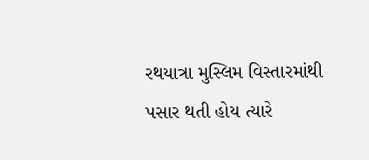રથયાત્રા મુસ્લિમ વિસ્તારમાંથી પસાર થતી હોય ત્યારે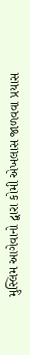મુસ્લિમ આગેવાનો દ્વારા કોમી એખલાસ જાળવવા પ્રયાસ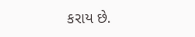કરાય છે.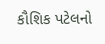કૌશિક પટેલનો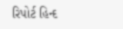રિપોર્ટ હિન્દ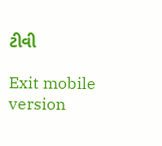ટીવી

Exit mobile version